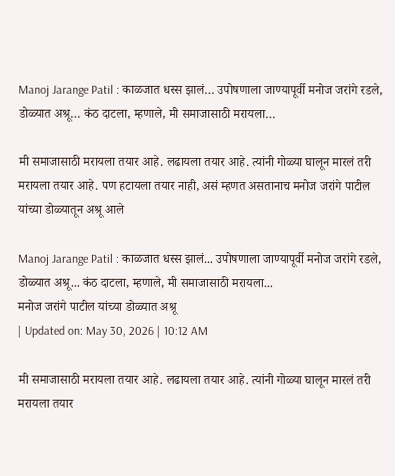Manoj Jarange Patil : काळजात धस्स झालं… उपोषणाला जाण्यापूर्वी मनोज जरांगे रडले, डोळ्यात अश्रू… कंठ दाटला, म्हणाले, मी समाजासाठी मरायला…

मी समाजासाठी मरायला तयार आहे. लढायला तयार आहे. त्यांनी गोळ्या घालून मारलं तरी मरायला तयार आहे. पण हटायला तयार नाही, असं म्हणत असतानाच मनोज जरांगे पाटील यांच्या डोळ्यातून अश्रू आले

Manoj Jarange Patil : काळजात धस्स झालं... उपोषणाला जाण्यापूर्वी मनोज जरांगे रडले, डोळ्यात अश्रू... कंठ दाटला, म्हणाले, मी समाजासाठी मरायला...
मनोज जरांगे पाटील यांच्या डोळ्यात अश्रू
| Updated on: May 30, 2026 | 10:12 AM

मी समाजासाठी मरायला तयार आहे. लढायला तयार आहे. त्यांनी गोळ्या घालून मारलं तरी मरायला तयार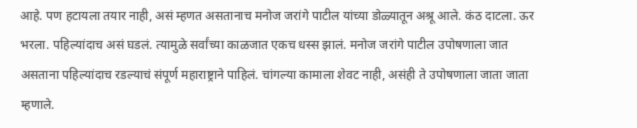आहे. पण हटायला तयार नाही, असं म्हणत असतानाच मनोज जरांगे पाटील यांच्या डोळ्यातून अश्रू आले. कंठ दाटला. ऊर भरला. पहिल्यांदाच असं घडलं. त्यामुळे सर्वांच्या काळजात एकच धस्स झालं. मनोज जरांगे पाटील उपोषणाला जात असताना पहिल्यांदाच रडल्याचं संपूर्ण महाराष्ट्राने पाहिलं. चांगल्या कामाला शेवट नाही, असंही ते उपोषणाला जाता जाता म्हणाले.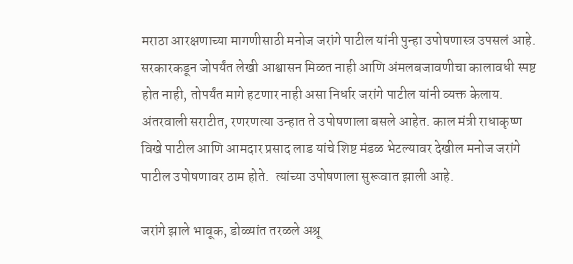मराठा आरक्षणाच्या मागणीसाठी मनोज जरांगे पाटील यांनी पुन्हा उपोषणास्त्र उपसलं आहे.  सरकारकडून जोपर्यंत लेखी आश्वासन मिळत नाही आणि अंमलबजावणीचा कालावधी स्पष्ट होत नाही, तोपर्यंत मागे हटणार नाही असा निर्धार जरांगे पाटील यांनी व्यक्त केलाय. अंतरवाली सराटीत, रणरणत्या उन्हात ते उपोषणाला बसले आहेत. काल मंत्री राधाकृष्ण विखे पाटील आणि आमदार प्रसाद लाड यांचे शिष्ट मंडळ भेटल्यावर देखील मनोज जरांगे पाटील उपोषणावर ठाम होते.  त्यांच्या उपोषणाला सुरूवात झाली आहे.

जरांगे झाले भावूक, डोळ्यांत तरळले अश्रू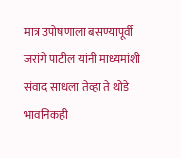मात्र उपोषणाला बसण्यापूर्वी जरांगे पाटील यांनी माध्यमांशी संवाद साधला तेव्हा ते थोडे भावनिकही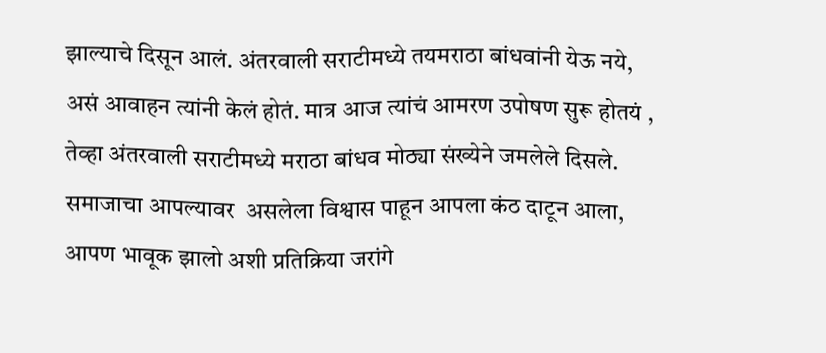झाल्याचे दिसून आलं. अंतरवाली सराटीमध्ये तयमराठा बांधवांनी येऊ नये, असं आवाहन त्यांनी केलं होतं. मात्र आज त्यांचं आमरण उपोषण सुरू होतयं , तेव्हा अंतरवाली सराटीमध्ये मराठा बांधव मोठ्या संख्येने जमलेले दिसले. समाजाचा आपल्यावर  असलेला विश्वास पाहून आपला कंठ दाटून आला, आपण भावूक झालो अशी प्रतिक्रिया जरांगे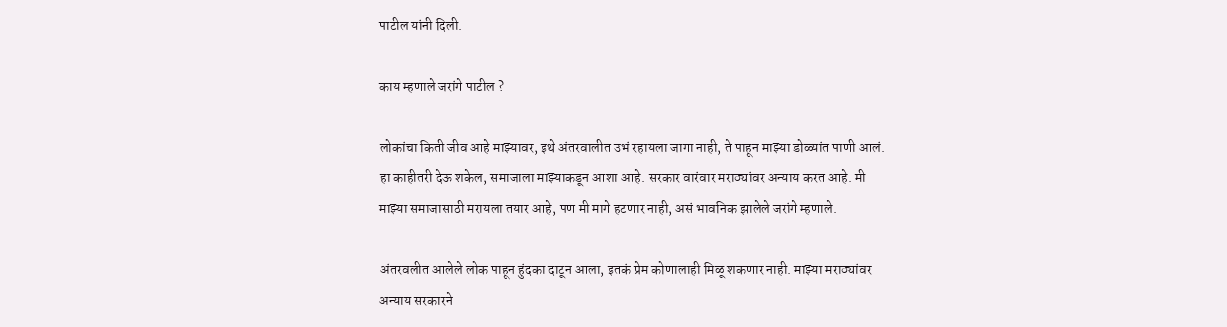पाटील यांनी दिली.

काय म्हणाले जरांगे पाटील ?

लोकांचा किती जीव आहे माझ्यावर, इथे अंतरवालीत उभं रहायला जागा नाही, ते पाहून माझ्या डोळ्यांत पाणी आलं.  हा काहीतरी देऊ शकेल, समाजाला माझ्याकडून आशा आहे. सरकार वारंवार मराठ्यांवर अन्याय करत आहे. मी माझ्या समाजासाठी मरायला तयार आहे, पण मी मागे हटणार नाही, असं भावनिक झालेले जरांगे म्हणाले.

अंतरवलीत आलेले लोक पाहून हुंदका दाटून आला, इतकं प्रेम कोणालाही मिळू शकणार नाही. माझ्या मराठ्यांवर अन्याय सरकारने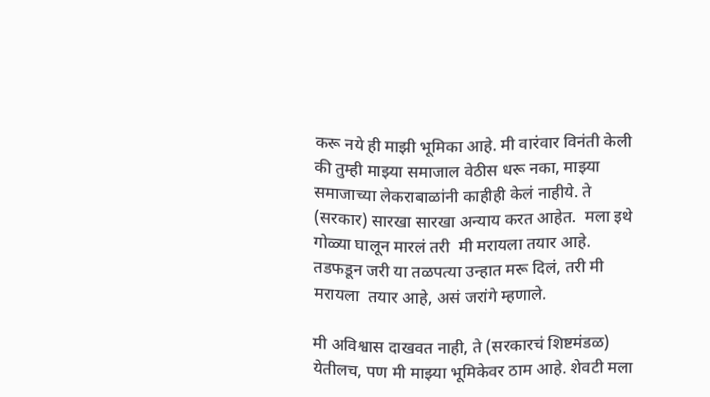करू नये ही माझी भूमिका आहे. मी वारंवार विनंती केली की तुम्ही माझ्या समाजाल वेठीस धरू नका, माझ्या समाजाच्या लेकराबाळांनी काहीही केलं नाहीये. ते (सरकार) सारखा सारखा अन्याय करत आहेत.  मला इथे गोळ्या घालून मारलं तरी  मी मरायला तयार आहे. तडफडून जरी या तळपत्या उन्हात मरू दिलं, तरी मी मरायला  तयार आहे, असं जरांगे म्हणाले.

मी अविश्वास दाखवत नाही, ते (सरकारचं शिष्टमंडळ) येतीलच, पण मी माझ्या भूमिकेवर ठाम आहे. शेवटी मला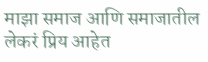माझा समाज आणि समाजातील लेकरं प्रिय आहेत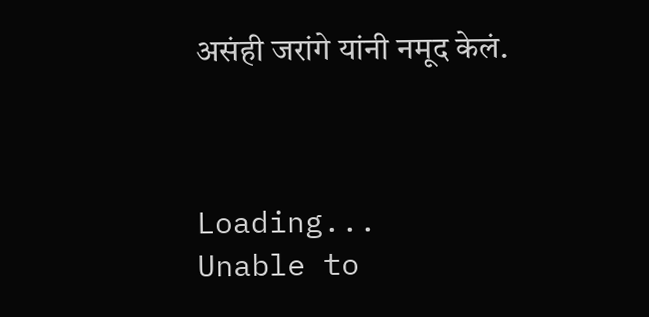असंही जरांगे यांनी नमूद केलं.



Loading...
Unable to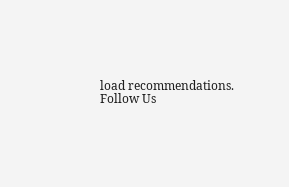load recommendations.
Follow Us